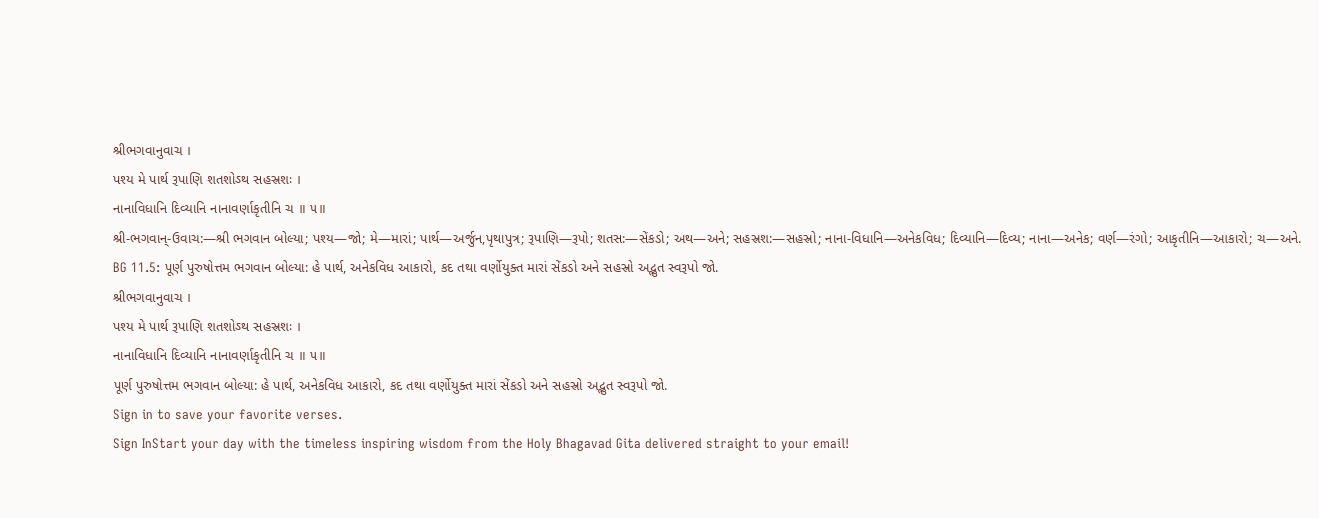શ્રીભગવાનુવાચ ।
પશ્ય મે પાર્થ રૂપાણિ શતશોઽથ સહસ્રશઃ ।
નાનાવિધાનિ દિવ્યાનિ નાનાવર્ણાકૃતીનિ ચ ॥ ૫॥
શ્રી-ભગવાન્-ઉવાચ:—શ્રી ભગવાન બોલ્યા; પશ્ય—જો; મે—મારાં; પાર્થ—અર્જુન,પૃથાપુત્ર; રૂપાણિ—રૂપો; શતસ:—સેંકડો; અથ—અને; સહસ્રશ:—સહસ્રો; નાના-વિધાનિ—અનેકવિધ; દિવ્યાનિ—દિવ્ય; નાના—અનેક; વર્ણ—રંગો; આકૃતીનિ—આકારો; ચ—અને.
BG 11.5: પૂર્ણ પુરુષોત્તમ ભગવાન બોલ્યા: હે પાર્થ, અનેકવિધ આકારો, કદ તથા વર્ણોયુક્ત મારાં સેંકડો અને સહસ્રો અદ્ભુત સ્વરૂપો જો.
શ્રીભગવાનુવાચ ।
પશ્ય મે પાર્થ રૂપાણિ શતશોઽથ સહસ્રશઃ ।
નાનાવિધાનિ દિવ્યાનિ નાનાવર્ણાકૃતીનિ ચ ॥ ૫॥
પૂર્ણ પુરુષોત્તમ ભગવાન બોલ્યા: હે પાર્થ, અનેકવિધ આકારો, કદ તથા વર્ણોયુક્ત મારાં સેંકડો અને સહસ્રો અદ્ભુત સ્વરૂપો જો.
Sign in to save your favorite verses.
Sign InStart your day with the timeless inspiring wisdom from the Holy Bhagavad Gita delivered straight to your email!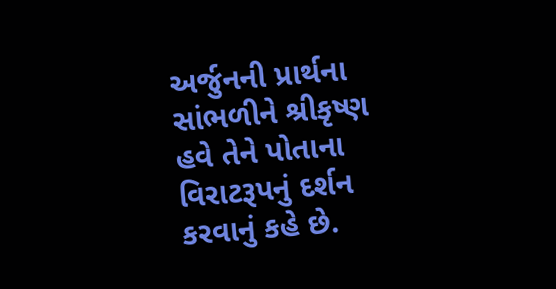અર્જુનની પ્રાર્થના સાંભળીને શ્રીકૃષ્ણ હવે તેને પોતાના વિરાટરૂપનું દર્શન કરવાનું કહે છે.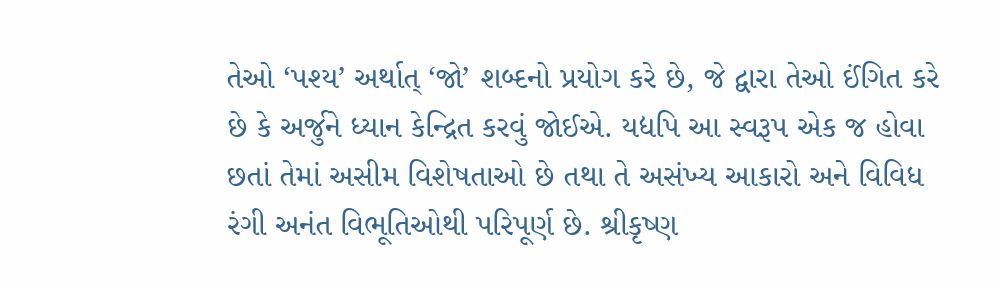તેઓ ‘પશ્ય’ અર્થાત્ ‘જો’ શબ્દનો પ્રયોગ કરે છે, જે દ્વારા તેઓ ઈંગિત કરે છે કે અર્જુને ધ્યાન કેન્દ્રિત કરવું જોઈએ. યદ્યપિ આ સ્વરૂપ એક જ હોવા છતાં તેમાં અસીમ વિશેષતાઓ છે તથા તે અસંખ્ય આકારો અને વિવિધ રંગી અનંત વિભૂતિઓથી પરિપૂર્ણ છે. શ્રીકૃષ્ણ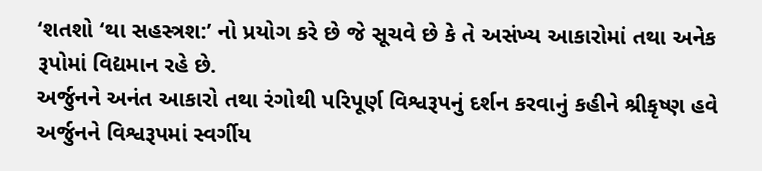‘શતશો ‘થા સહસ્ત્રશ:’ નો પ્રયોગ કરે છે જે સૂચવે છે કે તે અસંખ્ય આકારોમાં તથા અનેક રૂપોમાં વિદ્યમાન રહે છે.
અર્જુનને અનંત આકારો તથા રંગોથી પરિપૂર્ણ વિશ્વરૂપનું દર્શન કરવાનું કહીને શ્રીકૃષ્ણ હવે અર્જુનને વિશ્વરૂપમાં સ્વર્ગીય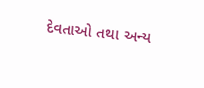દેવતાઓ તથા અન્ય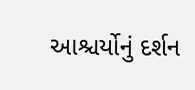આશ્ચર્યોનું દર્શન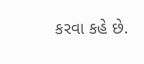કરવા કહે છે.